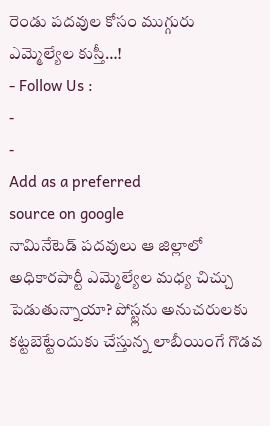రెండు పదవుల కోసం ముగ్గురు ఎమ్మెల్యేల కుస్తీ…!
- Follow Us :
-
-
Add as a preferred
source on google
నామినేటెడ్ పదవులు ఆ జిల్లాలో అధికారపార్టీ ఎమ్మెల్యేల మధ్య చిచ్చు పెడుతున్నాయా? పోస్ట్లను అనుచరులకు కట్టబెట్టేందుకు చేస్తున్న లాబీయింగే గొడవ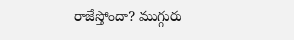రాజేస్తోందా? ముగ్గురు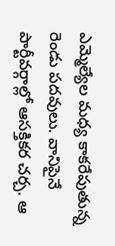ఎమ్మెల్యేల మధ్య కాకరేపుతున్న రెండు పదవులు. వానిపైనే పార్టీవర్గాల్లో ఆసక్తికర చర్చ. ఆ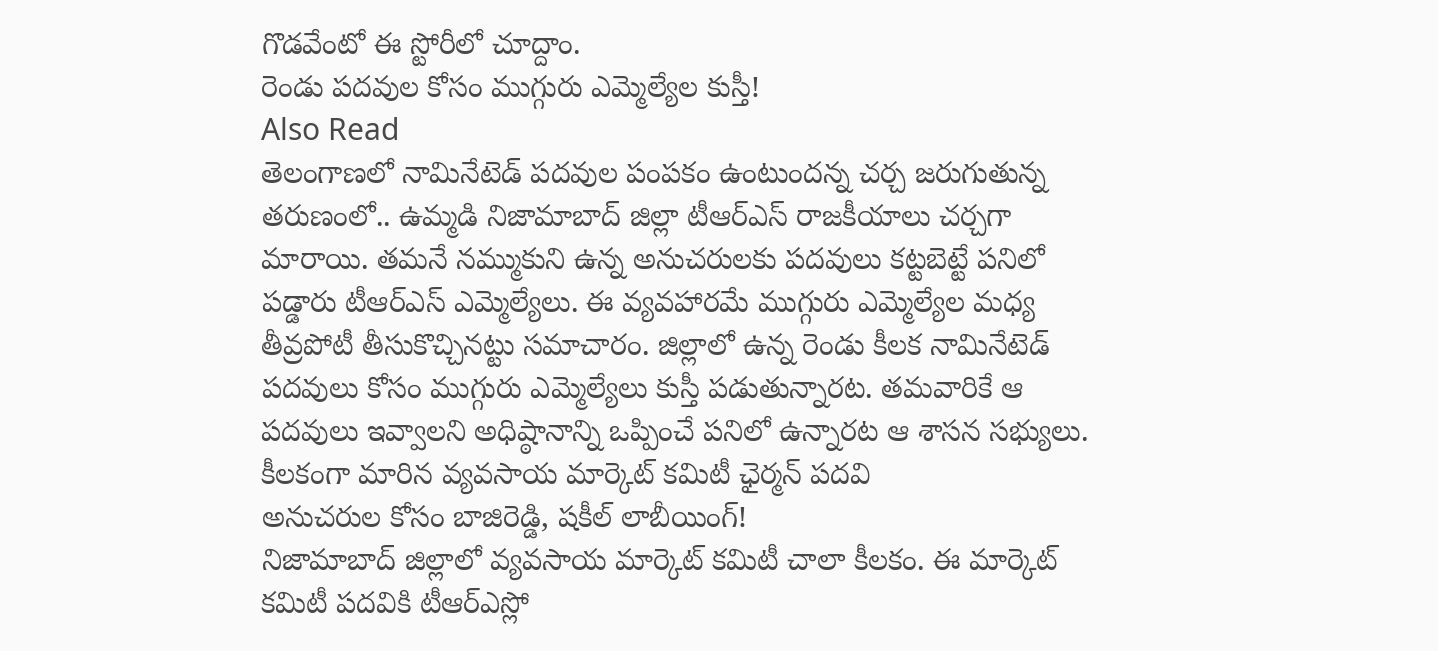గొడవేంటో ఈ స్టోరీలో చూద్దాం.
రెండు పదవుల కోసం ముగ్గురు ఎమ్మెల్యేల కుస్తీ!
Also Read
తెలంగాణలో నామినేటెడ్ పదవుల పంపకం ఉంటుందన్న చర్చ జరుగుతున్న తరుణంలో.. ఉమ్మడి నిజామాబాద్ జిల్లా టీఆర్ఎస్ రాజకీయాలు చర్చగా మారాయి. తమనే నమ్ముకుని ఉన్న అనుచరులకు పదవులు కట్టబెట్టే పనిలో పడ్డారు టీఆర్ఎస్ ఎమ్మెల్యేలు. ఈ వ్యవహారమే ముగ్గురు ఎమ్మెల్యేల మధ్య తీవ్రపోటీ తీసుకొచ్చినట్టు సమాచారం. జిల్లాలో ఉన్న రెండు కీలక నామినేటెడ్ పదవులు కోసం ముగ్గురు ఎమ్మెల్యేలు కుస్తీ పడుతున్నారట. తమవారికే ఆ పదవులు ఇవ్వాలని అధిష్ఠానాన్ని ఒప్పించే పనిలో ఉన్నారట ఆ శాసన సభ్యులు.
కీలకంగా మారిన వ్యవసాయ మార్కెట్ కమిటీ ఛైర్మన్ పదవి
అనుచరుల కోసం బాజిరెడ్డి, షకీల్ లాబీయింగ్!
నిజామాబాద్ జిల్లాలో వ్యవసాయ మార్కెట్ కమిటీ చాలా కీలకం. ఈ మార్కెట్ కమిటీ పదవికి టీఆర్ఎస్లో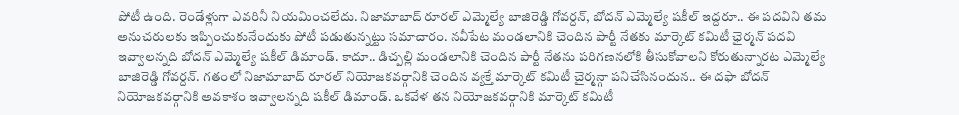పోటీ ఉంది. రెండేళ్లుగా ఎవరినీ నియమించలేదు. నిజామాబాద్ రూరల్ ఎమ్మెల్యే బాజిరెడ్డి గోవర్దన్, బోదన్ ఎమ్మెల్యే షకీల్ ఇద్దరూ.. ఈ పదవిని తమ అనుచరులకు ఇప్పించుకునేందుకు పోటీ పడుతున్నట్టు సమాచారం. నవీపేట మండలానికి చెందిన పార్టీ నేతకు మార్కెట్ కమిటీ ఛైర్మన్ పదవి ఇవ్వాలన్నది బోదన్ ఎమ్మెల్యే షకీల్ డిమాండ్. కాదూ.. డిచ్పల్లి మండలానికి చెందిన పార్టీ నేతను పరిగణనలోకి తీసుకోవాలని కోరుతున్నారట ఎమ్మెల్యే బాజిరెడ్డి గోవర్దన్. గతంలో నిజామాబాద్ రూరల్ నియోజకవర్గానికి చెందిన వ్యక్తే మార్కెట్ కమిటీ చైర్మన్గా పనిచేసినందున.. ఈ దఫా బోదన్ నియోజకవర్గానికి అవకాశం ఇవ్వాలన్నది షకీల్ డిమాండ్. ఒకవేళ తన నియోజకవర్గానికి మార్కెట్ కమిటీ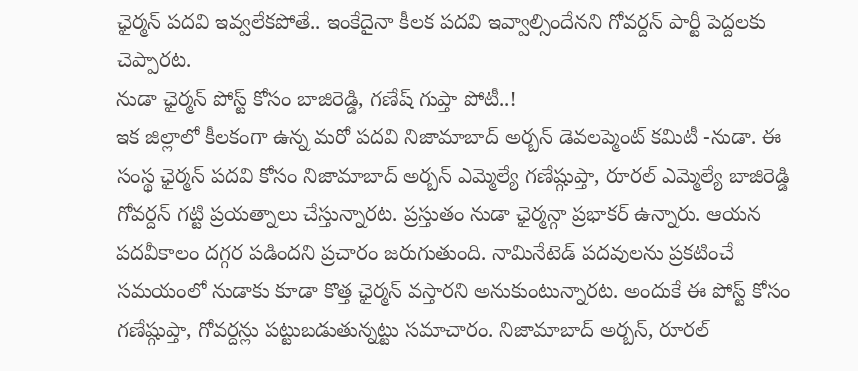ఛైర్మన్ పదవి ఇవ్వలేకపోతే.. ఇంకేదైనా కీలక పదవి ఇవ్వాల్సిందేనని గోవర్దన్ పార్టీ పెద్దలకు చెప్పారట.
నుడా ఛైర్మన్ పోస్ట్ కోసం బాజిరెడ్డి, గణేష్ గుప్తా పోటీ..!
ఇక జిల్లాలో కీలకంగా ఉన్న మరో పదవి నిజామాబాద్ అర్బన్ డెవలప్మెంట్ కమిటీ -నుడా. ఈ సంస్థ ఛైర్మన్ పదవి కోసం నిజామాబాద్ అర్బన్ ఎమ్మెల్యే గణేష్గుప్తా, రూరల్ ఎమ్మెల్యే బాజిరెడ్డి గోవర్దన్ గట్టి ప్రయత్నాలు చేస్తున్నారట. ప్రస్తుతం నుడా ఛైర్మన్గా ప్రభాకర్ ఉన్నారు. ఆయన పదవీకాలం దగ్గర పడిందని ప్రచారం జరుగుతుంది. నామినేటెడ్ పదవులను ప్రకటించే సమయంలో నుడాకు కూడా కొత్త ఛైర్మన్ వస్తారని అనుకుంటున్నారట. అందుకే ఈ పోస్ట్ కోసం గణేష్గుప్తా, గోవర్దన్లు పట్టుబడుతున్నట్టు సమాచారం. నిజామాబాద్ అర్బన్, రూరల్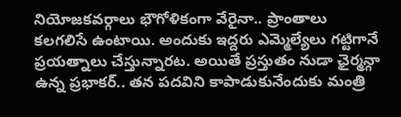నియోజకవర్గాలు భౌగోళికంగా వేరైనా.. ప్రాంతాలు కలగలిసే ఉంటాయి. అందుకు ఇద్దరు ఎమ్మెల్యేలు గట్టిగానే ప్రయత్నాలు చేస్తున్నారట. అయితే ప్రస్తుతం నుడా ఛైర్మన్గా ఉన్న ప్రభాకర్.. తన పదవిని కాపాడుకునేందుకు మంత్రి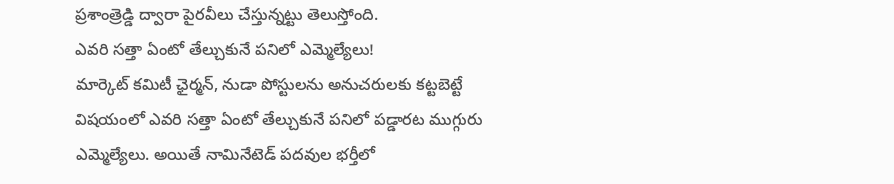ప్రశాంత్రెడ్డి ద్వారా పైరవీలు చేస్తున్నట్టు తెలుస్తోంది.
ఎవరి సత్తా ఏంటో తేల్చుకునే పనిలో ఎమ్మెల్యేలు!
మార్కెట్ కమిటీ ఛైర్మన్, నుడా పోస్టులను అనుచరులకు కట్టబెట్టే విషయంలో ఎవరి సత్తా ఏంటో తేల్చుకునే పనిలో పడ్డారట ముగ్గురు ఎమ్మెల్యేలు. అయితే నామినేటెడ్ పదవుల భర్తీలో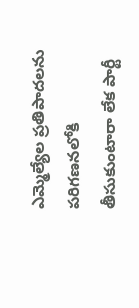ఎమ్మెల్యేల ప్రతిపాదలను పరిగణనలోకి తీసుకుంటారా లేక పార్టీ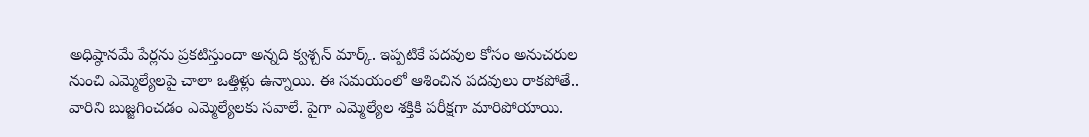అధిష్ఠానమే పేర్లను ప్రకటిస్తుందా అన్నది క్వశ్చన్ మార్క్. ఇప్పటికే పదవుల కోసం అనుచరుల నుంచి ఎమ్మెల్యేలపై చాలా ఒత్తిళ్లు ఉన్నాయి. ఈ సమయంలో ఆశించిన పదవులు రాకపోతే.. వారిని బుజ్జగించడం ఎమ్మెల్యేలకు సవాలే. పైగా ఎమ్మెల్యేల శక్తికి పరీక్షగా మారిపోయాయి.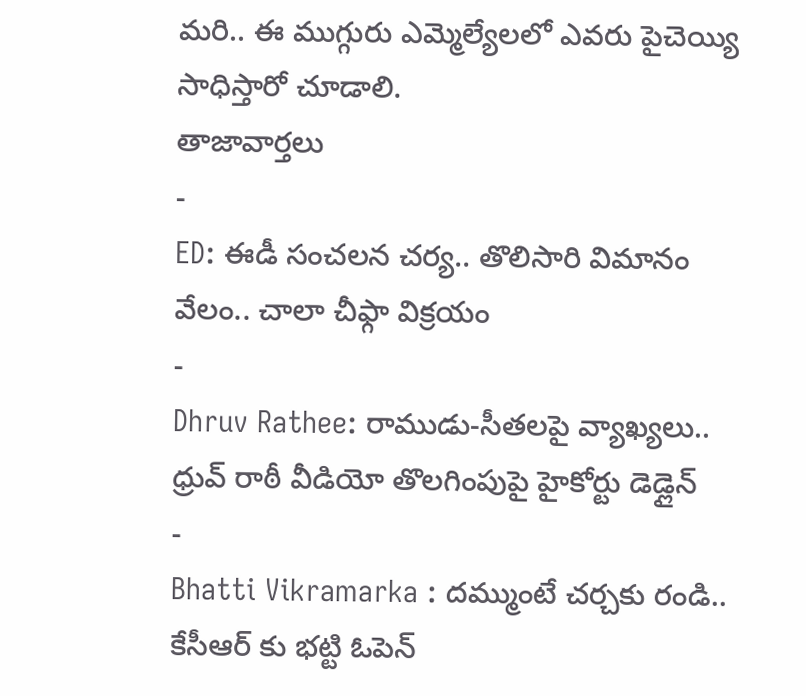మరి.. ఈ ముగ్గురు ఎమ్మెల్యేలలో ఎవరు పైచెయ్యి సాధిస్తారో చూడాలి.
తాజావార్తలు
-
ED: ఈడీ సంచలన చర్య.. తొలిసారి విమానం వేలం.. చాలా చీఫ్గా విక్రయం
-
Dhruv Rathee: రాముడు-సీతలపై వ్యాఖ్యలు.. ధ్రువ్ రాఠీ వీడియో తొలగింపుపై హైకోర్టు డెడ్లైన్
-
Bhatti Vikramarka : దమ్ముంటే చర్చకు రండి.. కేసీఆర్ కు భట్టి ఓపెన్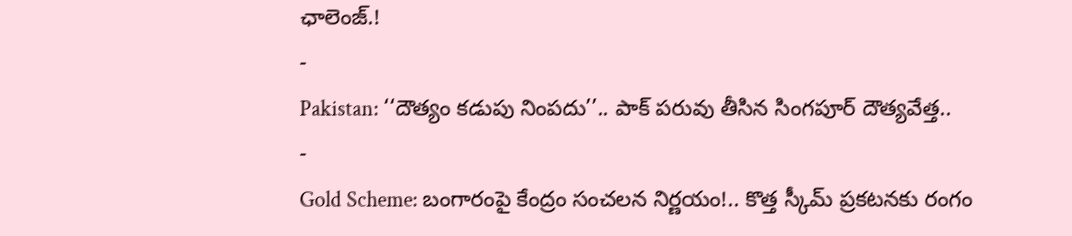ఛాలెంజ్.!
-
Pakistan: ‘‘దౌత్యం కడుపు నింపదు’’.. పాక్ పరువు తీసిన సింగపూర్ దౌత్యవేత్త..
-
Gold Scheme: బంగారంపై కేంద్రం సంచలన నిర్ణయం!.. కొత్త స్కీమ్ ప్రకటనకు రంగం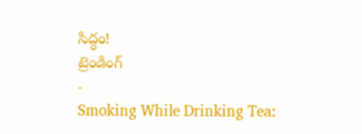సిద్ధం!
ట్రెండింగ్
-
Smoking While Drinking Tea: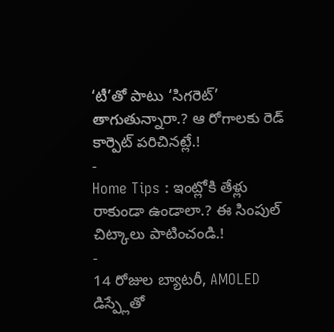‘టీ’తో పాటు ‘సిగరెట్’ తాగుతున్నారా.? ఆ రోగాలకు రెడ్ కార్పెట్ పరిచినట్లే.!
-
Home Tips : ఇంట్లోకి తేళ్లు రాకుండా ఉండాలా.? ఈ సింపుల్ చిట్కాలు పాటించండి.!
-
14 రోజుల బ్యాటరీ, AMOLED డిస్ప్లేతో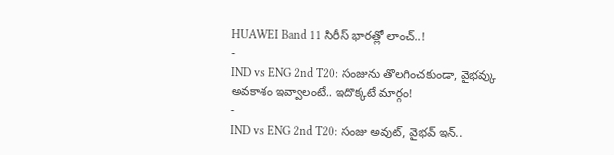HUAWEI Band 11 సిరీస్ భారత్లో లాంచ్..!
-
IND vs ENG 2nd T20: సంజును తొలగించకుండా, వైభవ్కు అవకాశం ఇవ్వాలంటే.. ఇదొక్కటే మార్గం!
-
IND vs ENG 2nd T20: సంజు అవుట్, వైభవ్ ఇన్..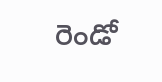రెండో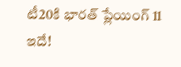టీ20కి భారత్ ప్లేయింగ్ 11 ఇదే!